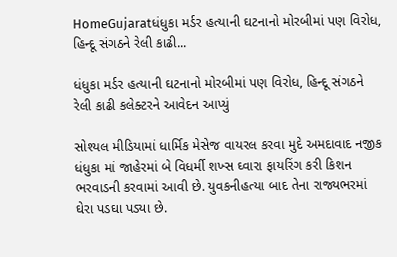HomeGujaratધંધુકા મર્ડર હત્યાની ઘટનાનો મોરબીમાં પણ વિરોધ, હિન્દૂ સંગઠને રેલી કાઢી...

ધંધુકા મર્ડર હત્યાની ઘટનાનો મોરબીમાં પણ વિરોધ, હિન્દૂ સંગઠને રેલી કાઢી કલેક્ટરને આવેદન આપ્યું

સોશ્યલ મીડિયામાં ધાર્મિક મેસેજ વાયરલ કરવા મુદે અમદાવાદ નજીક ધંધુકા માં જાહેરમાં બે વિધર્મી શખ્સ ઘ્વારા ફાયરિંગ કરી કિશન ભરવાડની કરવામાં આવી છે. યુવકનીહત્યા બાદ તેના રાજ્યભરમાં ઘેરા પડઘા પડ્યા છે.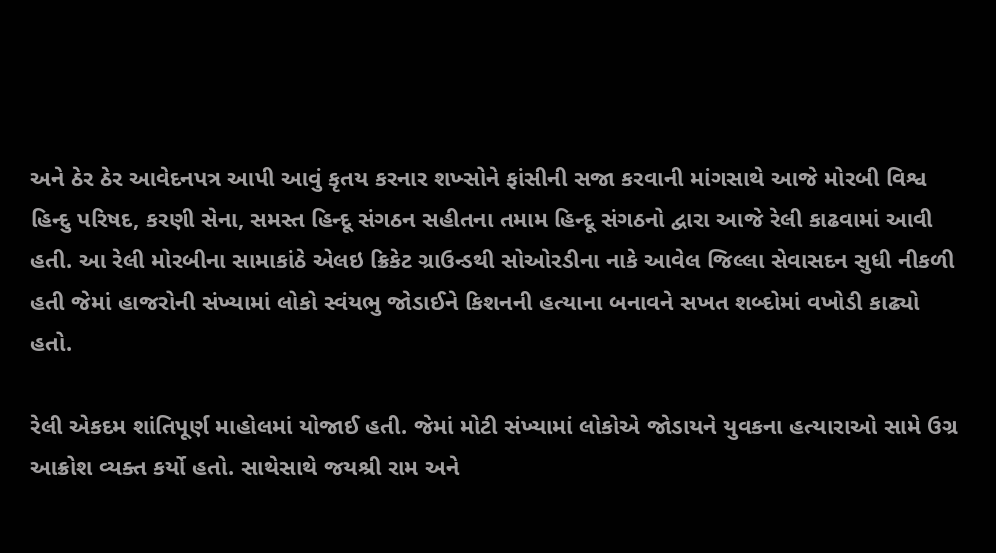અને ઠેર ઠેર આવેદનપત્ર આપી આવું કૃતય કરનાર શખ્સોને ફાંસીની સજા કરવાની માંગસાથે આજે મોરબી વિશ્વ હિન્દુ પરિષદ, કરણી સેના, સમસ્ત હિન્દૂ સંગઠન સહીતના તમામ હિન્દૂ સંગઠનો દ્વારા આજે રેલી કાઢવામાં આવી હતી. આ રેલી મોરબીના સામાકાંઠે એલઇ ક્રિકેટ ગ્રાઉન્ડથી સોઓરડીના નાકે આવેલ જિલ્લા સેવાસદન સુધી નીકળી હતી જેમાં હાજરોની સંખ્યામાં લોકો સ્વંયભુ જોડાઈને કિશનની હત્યાના બનાવને સખત શબ્દોમાં વખોડી કાઢ્યો હતો.

રેલી એકદમ શાંતિપૂર્ણ માહોલમાં યોજાઈ હતી. જેમાં મોટી સંખ્યામાં લોકોએ જોડાયને યુવકના હત્યારાઓ સામે ઉગ્ર આક્રોશ વ્યક્ત કર્યો હતો. સાથેસાથે જયશ્રી રામ અને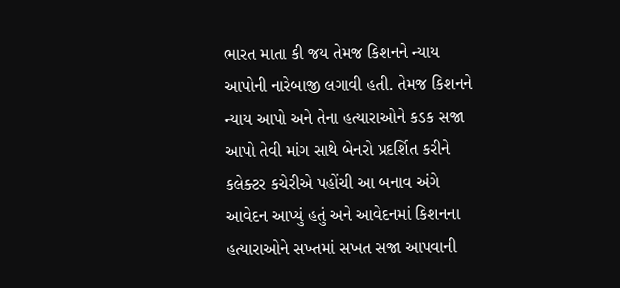ભારત માતા કી જય તેમજ કિશનને ન્યાય આપોની નારેબાજી લગાવી હતી. તેમજ કિશનને ન્યાય આપો અને તેના હત્યારાઓને કડક સજા આપો તેવી માંગ સાથે બેનરો પ્રદર્શિત કરીને કલેક્ટર કચેરીએ પહોંચી આ બનાવ અંગે આવેદન આપ્યું હતું અને આવેદનમાં કિશનના હત્યારાઓને સખ્તમાં સખત સજા આપવાની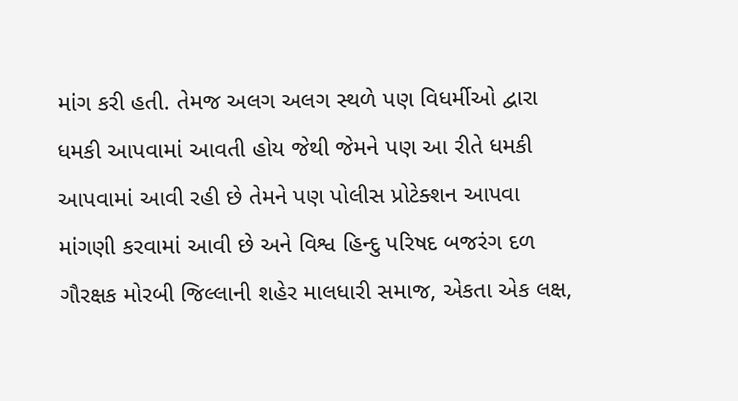માંગ કરી હતી. તેમજ અલગ અલગ સ્થળે પણ વિધર્મીઓ દ્વારા ધમકી આપવામાં આવતી હોય જેથી જેમને પણ આ રીતે ધમકી આપવામાં આવી રહી છે તેમને પણ પોલીસ પ્રોટેક્શન આપવા માંગણી કરવામાં આવી છે અને વિશ્વ હિન્દુ પરિષદ બજરંગ દળ ગૌરક્ષક મોરબી જિલ્લાની શહેર માલધારી સમાજ, એકતા એક લક્ષ,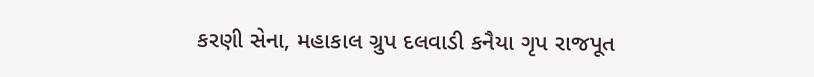કરણી સેના, મહાકાલ ગ્રુપ દલવાડી કનૈયા ગૃપ રાજપૂત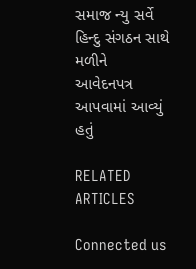સમાજ ન્યુ સર્વે હિન્દુ સંગઠન સાથે મળીને
આવેદનપત્ર આપવામાં આવ્યું હતું

RELATED ARTICLES

Connected us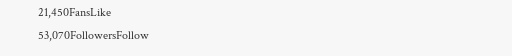21,450FansLike
53,070FollowersFollow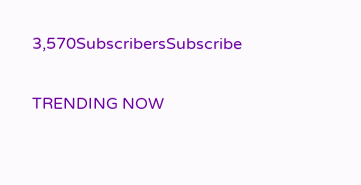3,570SubscribersSubscribe

TRENDING NOW